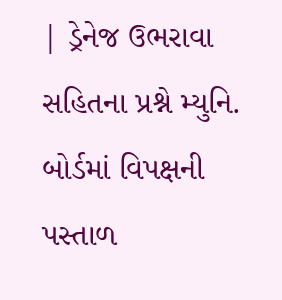| ડ્રેનેજ ઉભરાવા સહિતના પ્રશ્ને મ્યુનિ. બોર્ડમાં વિપક્ષની પસ્તાળ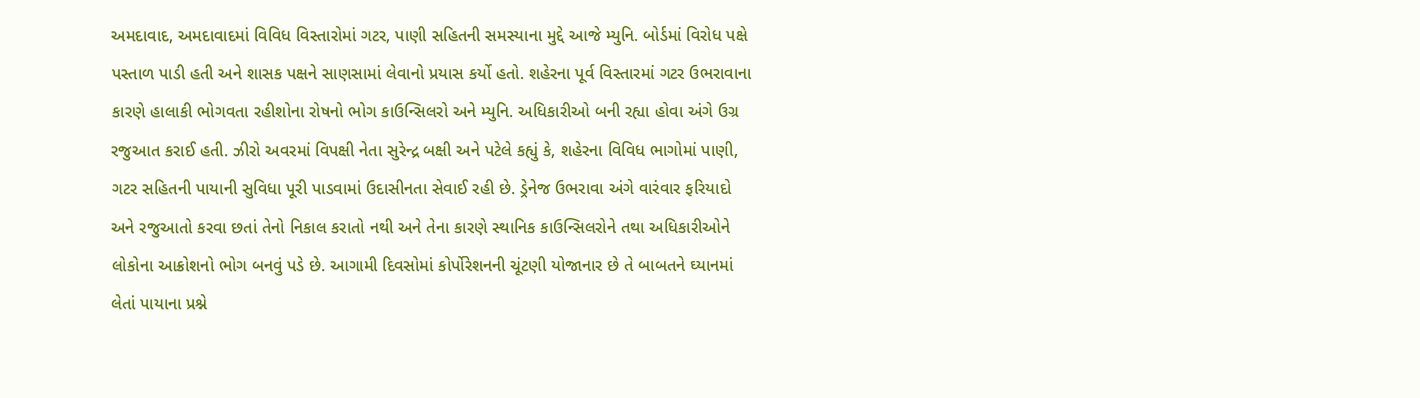અમદાવાદ, અમદાવાદમાં વિવિધ વિસ્તારોમાં ગટર, પાણી સહિતની સમસ્યાના મુદ્દે આજે મ્યુનિ. બોર્ડમાં વિરોધ પક્ષે પસ્તાળ પાડી હતી અને શાસક પક્ષને સાણસામાં લેવાનો પ્રયાસ કર્યો હતો. શહેરના પૂર્વ વિસ્તારમાં ગટર ઉભરાવાના કારણે હાલાકી ભોગવતા રહીશોના રોષનો ભોગ કાઉન્સિલરો અને મ્યુનિ. અધિકારીઓ બની રહ્યા હોવા અંગે ઉગ્ર રજુઆત કરાઈ હતી. ઝીરો અવરમાં વિપક્ષી નેતા સુરેન્દ્ર બક્ષી અને પટેલે કહ્યું કે, શહેરના વિવિધ ભાગોમાં પાણી, ગટર સહિતની પાયાની સુવિધા પૂરી પાડવામાં ઉદાસીનતા સેવાઈ રહી છે. ડ્રેનેજ ઉભરાવા અંગે વારંવાર ફરિયાદો અને રજુઆતો કરવા છતાં તેનો નિકાલ કરાતો નથી અને તેના કારણે સ્થાનિક કાઉન્સિલરોને તથા અધિકારીઓને લોકોના આક્રોશનો ભોગ બનવું પડે છે. આગામી દિવસોમાં કોર્પોરેશનની ચૂંટણી યોજાનાર છે તે બાબતને ઘ્યાનમાં લેતાં પાયાના પ્રશ્ને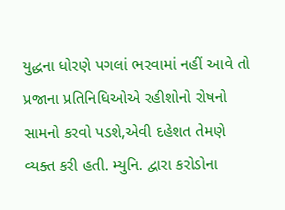યુદ્ધના ધોરણે પગલાં ભરવામાં નહીં આવે તો પ્રજાના પ્રતિનિધિઓએ રહીશોનો રોષનો સામનો કરવો પડશે,એવી દહેશત તેમણે વ્યક્ત કરી હતી. મ્યુનિ. દ્વારા કરોડોના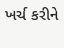ખર્ચ કરીને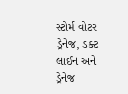સ્ટોર્મ વોટર ડ્રેનેજ, ડક્ટ લાઈન અને ડ્રેનેજ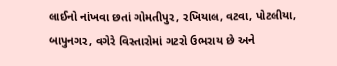લાઈનો નાંખવા છતાં ગોમતીપુર, રખિયાલ, વટવા, પોટલીયા, બાપુનગર, વગેરે વિસ્તારોમાં ગટરો ઉભરાય છે અને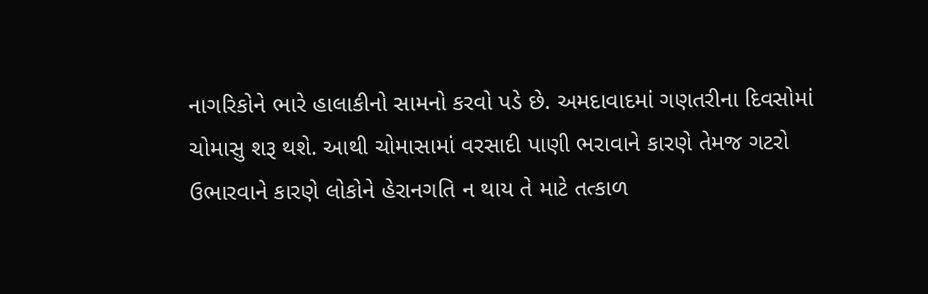નાગરિકોને ભારે હાલાકીનો સામનો કરવો પડે છે. અમદાવાદમાં ગણતરીના દિવસોમાં ચોમાસુ શરૂ થશે. આથી ચોમાસામાં વરસાદી પાણી ભરાવાને કારણે તેમજ ગટરો ઉભારવાને કારણે લોકોને હેરાનગતિ ન થાય તે માટે તત્કાળ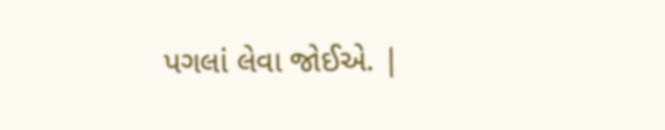પગલાં લેવા જોઈએ. |